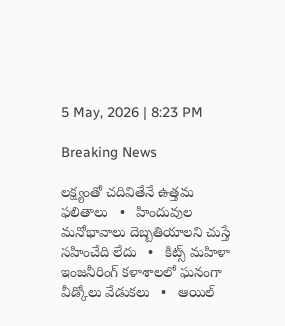5 May, 2026 | 8:23 PM

Breaking News

లక్ష్యంతో చదివితేనే ఉత్తమ ఫలితాలు   •   హిందువుల మనోభావాలు దెబ్బతియాలని చుస్తే సహించేది లేదు   •   కిట్స్ మహిళా ఇంజనీరింగ్ కళాశాలలో ఘనంగా వీడ్కోలు వేడుకలు   •   ఆయిల్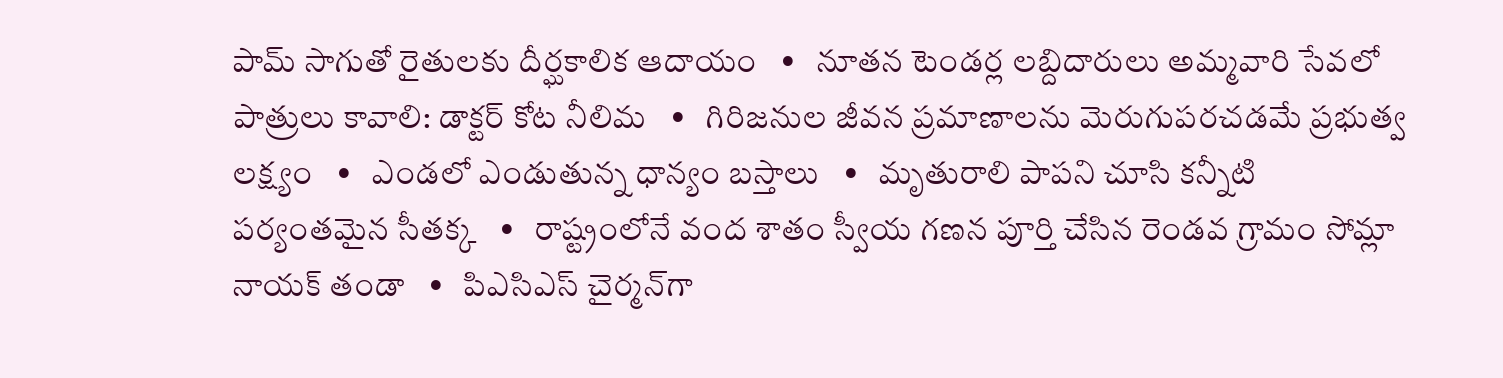పామ్ సాగుతో రైతులకు దీర్ఘకాలిక ఆదాయం   •   నూతన టెండర్ల లబ్దిదారులు అమ్మవారి సేవలో పాత్రులు కావాలి: డాక్టర్ కోట నీలిమ   •   గిరిజనుల జీవన ప్రమాణాలను మెరుగుపరచడమే ప్రభుత్వ లక్ష్యం   •   ఎండలో ఎండుతున్న ధాన్యం బస్తాలు   •   మృతురాలి పాపని చూసి కన్నీటి పర్యంతమైన సీతక్క   •   రాష్ట్రంలోనే వంద శాతం స్వీయ గణన పూర్తి చేసిన రెండవ గ్రామం సోమ్లా నాయక్ తండా   •   పిఎసిఎస్ చైర్మన్‌గా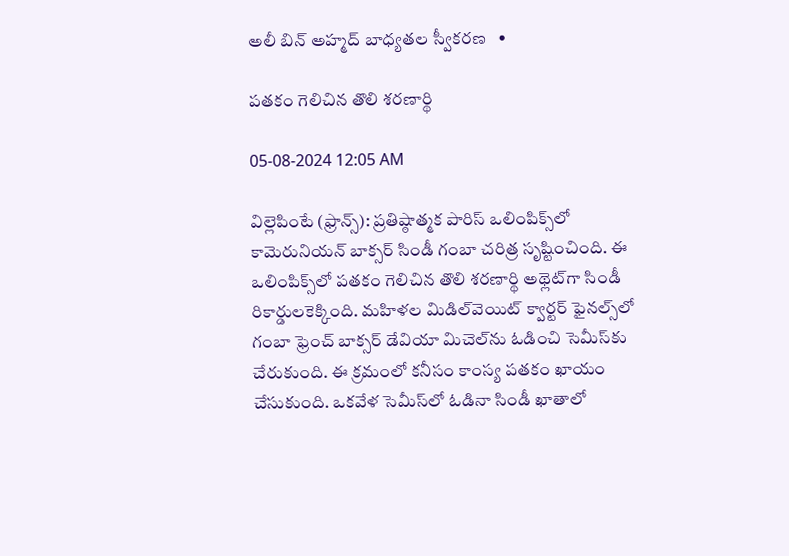అలీ బిన్ అహ్మద్ బాధ్యతల స్వీకరణ   •

పతకం గెలిచిన తొలి శరణార్థి

05-08-2024 12:05 AM

విల్లెపింటే (ఫ్రాన్స్): ప్రతిష్ఠాత్మక పారిస్ ఒలింపిక్స్‌లో కామెరునియన్ బాక్సర్ సిండీ గంబా చరిత్ర సృష్టించింది. ఈ ఒలింపిక్స్‌లో పతకం గెలిచిన తొలి శరణార్థి అథ్లెట్‌గా సిండీ రికార్డులకెక్కింది. మహిళల మిడిల్‌వెయిట్ క్వార్టర్ ఫైనల్స్‌లో గంబా ఫ్రెంచ్ బాక్సర్ డేవియా మిచెల్‌ను ఓడించి సెమీస్‌కు చేరుకుంది. ఈ క్రమంలో కనీసం కాంస్య పతకం ఖాయం చేసుకుంది. ఒకవేళ సెమీస్‌లో ఓడినా సిండీ ఖాతాలో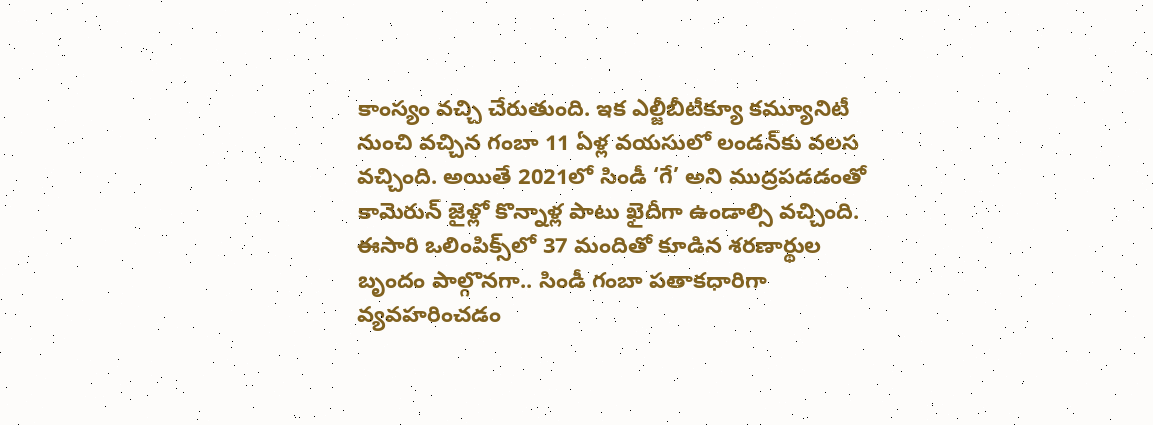కాంస్యం వచ్చి చేరుతుంది. ఇక ఎల్జీబీటీక్యూ కమ్యూనిటీ నుంచి వచ్చిన గంబా 11 ఏళ్ల వయసులో లండన్‌కు వలస వచ్చింది. అయితే 2021లో సిండీ ‘గే’ అని ముద్రపడడంతో కామెరున్ జైళ్లో కొన్నాళ్ల పాటు ఖైదీగా ఉండాల్సి వచ్చింది. ఈసారి ఒలింపిక్స్‌లో 37 మందితో కూడిన శరణార్థుల బృందం పాల్గొనగా.. సిండీ గంబా పతాకధారిగా వ్యవహరించడం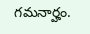గమనార్హం.